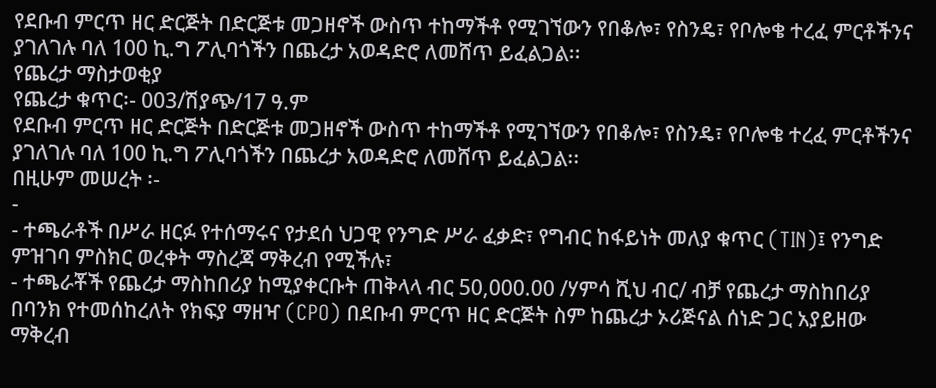የደቡብ ምርጥ ዘር ድርጅት በድርጅቱ መጋዘኖች ውስጥ ተከማችቶ የሚገኘውን የበቆሎ፣ የስንዴ፣ የቦሎቄ ተረፈ ምርቶችንና ያገለገሉ ባለ 100 ኪ.ግ ፖሊባጎችን በጨረታ አወዳድሮ ለመሸጥ ይፈልጋል፡፡
የጨረታ ማስታወቂያ
የጨረታ ቁጥር፡- 003/ሽያጭ/17 ዓ.ም
የደቡብ ምርጥ ዘር ድርጅት በድርጅቱ መጋዘኖች ውስጥ ተከማችቶ የሚገኘውን የበቆሎ፣ የስንዴ፣ የቦሎቄ ተረፈ ምርቶችንና ያገለገሉ ባለ 100 ኪ.ግ ፖሊባጎችን በጨረታ አወዳድሮ ለመሸጥ ይፈልጋል፡፡
በዚሁም መሠረት ፡-
-
- ተጫራቶች በሥራ ዘርፉ የተሰማሩና የታደሰ ህጋዊ የንግድ ሥራ ፈቃድ፣ የግብር ከፋይነት መለያ ቁጥር (TIN)፤ የንግድ ምዝገባ ምስክር ወረቀት ማስረጃ ማቅረብ የሚችሉ፣
- ተጫራቾች የጨረታ ማስከበሪያ ከሚያቀርቡት ጠቅላላ ብር 50,000.00 /ሃምሳ ሺህ ብር/ ብቻ የጨረታ ማስከበሪያ በባንክ የተመሰከረለት የክፍያ ማዘዣ (CPO) በደቡብ ምርጥ ዘር ድርጅት ስም ከጨረታ ኦሪጅናል ሰነድ ጋር አያይዘው ማቅረብ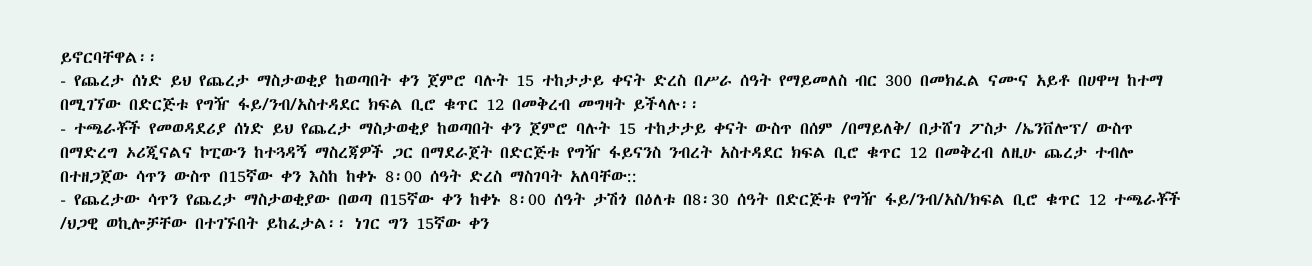ይኖርባቸዋል፡፡
- የጨረታ ሰነድ ይህ የጨረታ ማስታወቂያ ከወጣበት ቀን ጀምሮ ባሉት 15 ተከታታይ ቀናት ድረስ በሥራ ሰዓት የማይመለስ ብር 300 በመክፈል ናሙና አይቶ በሀዋሣ ከተማ በሚገኘው በድርጅቱ የግዥ ፋይ/ንብ/አስተዳደር ክፍል ቢሮ ቁጥር 12 በመቅረብ መግዛት ይችላሉ፡፡
- ተጫራቾች የመወዳደሪያ ሰነድ ይህ የጨረታ ማስታወቂያ ከወጣበት ቀን ጀምሮ ባሉት 15 ተከታታይ ቀናት ውስጥ በሰም /በማይለቅ/ በታሸገ ፖስታ /ኤንቨሎፕ/ ውስጥ በማድረግ ኦሪጂናልና ኮፒውን ከተጓዳኝ ማስረጃዎች ጋር በማደራጀት በድርጅቱ የግዥ ፋይናንስ ንብረት አስተዳደር ክፍል ቢሮ ቁጥር 12 በመቅረብ ለዚሁ ጨረታ ተብሎ በተዘጋጀው ሳጥን ውስጥ በ15ኛው ቀን እስከ ከቀኑ 8፡00 ሰዓት ድረስ ማስገባት አለባቸው::
- የጨረታው ሳጥን የጨረታ ማስታወቂያው በወጣ በ15ኛው ቀን ከቀኑ 8፡00 ሰዓት ታሽጎ በዕለቱ በ8፡30 ሰዓት በድርጅቱ የግዥ ፋይ/ንብ/አስ/ክፍል ቢሮ ቁጥር 12 ተጫራቾች /ህጋዊ ወኪሎቻቸው በተገኙበት ይከፈታል፡፡ ነገር ግን 15ኛው ቀን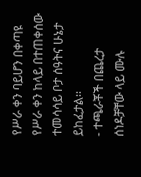የሥራ ቀን ባይሆን በቀጣዩ የሥራ ቀን ከላይ በተጠቀሰው ተመሳሳይ ቦታ ሰዓትና ሁኔታ ይከፈታል፡፡
- ተጫራቾች በጨረታ ሰነዶቻቸው ላይ ሙሉ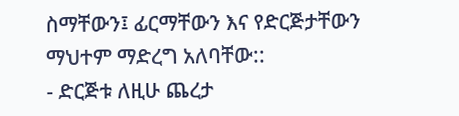ስማቸውን፤ ፊርማቸውን እና የድርጅታቸውን ማህተም ማድረግ አለባቸው::
- ድርጅቱ ለዚሁ ጨረታ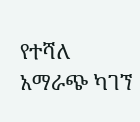የተሻለ አማራጭ ካገኘ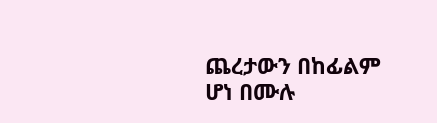ጨረታውን በከፊልም ሆነ በሙሉ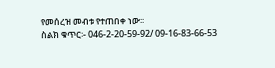የመሰረዝ መብቱ የተጠበቀ ነው፡፡
ስልክ ቁጥር፡- 046-2-20-59-92/ 09-16-83-66-53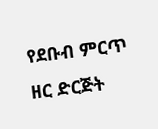የደቡብ ምርጥ ዘር ድርጅት